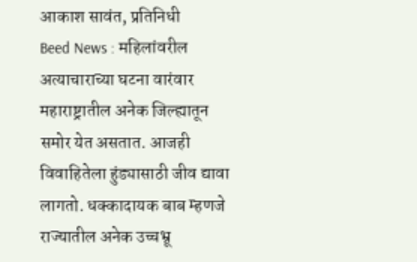आकाश सावंत, प्रतिनिधी
Beed News : महिलांवरील अत्याचाराच्या घटना वारंवार महाराष्ट्रातील अनेक जिल्ह्यातून समोर येत असतात. आजही विवाहितेला हुंड्यासाठी जीव द्यावा लागतो. धक्कादायक बाब म्हणजे राज्यातील अनेक उच्चभ्रू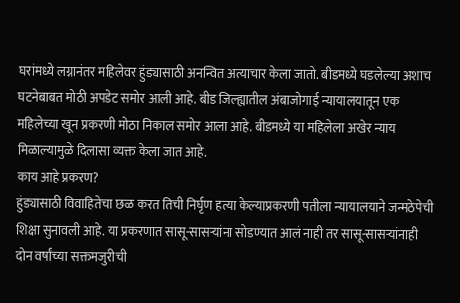घरांमध्ये लग्नानंतर महिलेवर हुंड्यासाठी अनन्वित अत्याचार केला जातो. बीडमध्ये घडलेल्या अशाच घटनेबाबत मोठी अपडेट समोर आली आहे. बीड जिल्ह्यातील अंबाजोगाई न्यायालयातून एक महिलेच्या खून प्रकरणी मोठा निकाल समोर आला आहे. बीडमध्ये या महिलेला अखेर न्याय मिळाल्यामुळे दिलासा व्यक्त केला जात आहे.
काय आहे प्रकरण?
हुंड्यासाठी विवाहितेचा छळ करत तिची निर्घृण हत्या केल्याप्रकरणी पतीला न्यायालयाने जन्मठेपेची शिक्षा सुनावली आहे. या प्रकरणात सासू-सासऱ्यांना सोडण्यात आलं नाही तर सासू-सासऱ्यांनाही दोन वर्षांच्या सक्तमजुरीची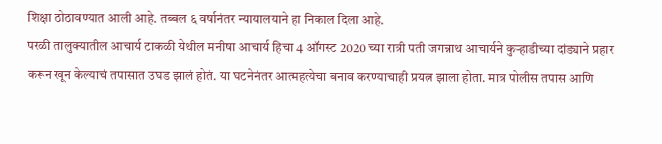शिक्षा ठोठावण्यात आली आहे. तब्बल ६ वर्षानंतर न्यायालयाने हा निकाल दिला आहे.
परळी तालुक्यातील आचार्य टाकळी येथील मनीषा आचार्य हिचा 4 ऑगस्ट 2020 च्या रात्री पती जगन्नाथ आचार्यने कुऱ्हाडीच्या दांड्याने प्रहार करून खून केल्याचं तपासात उघड झालं होतं. या घटनेनंतर आत्महत्येचा बनाव करण्याचाही प्रयत्न झाला होता. मात्र पोलीस तपास आणि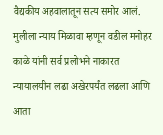वैद्यकीय अहवालातून सत्य समोर आलं. मुलीला न्याय मिळावा म्हणून वडील मनोहर काळे यांनी सर्व प्रलोभने नाकारत न्यायालयीन लढा अखेरपर्यंत लढला आणि आता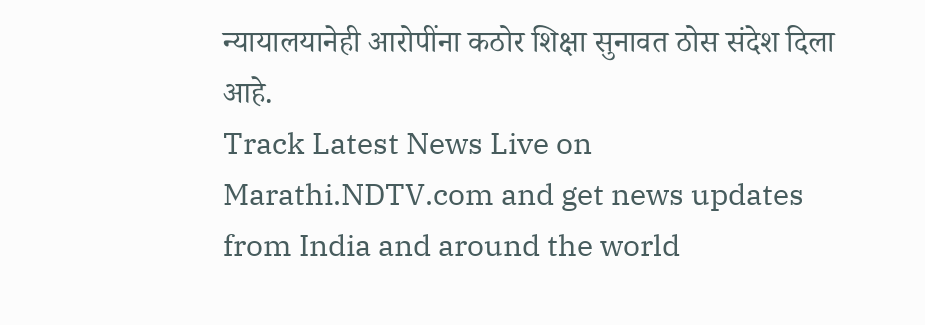न्यायालयानेही आरोपींना कठोर शिक्षा सुनावत ठोस संदेश दिला आहे.
Track Latest News Live on Marathi.NDTV.com and get news updates from India and around the world